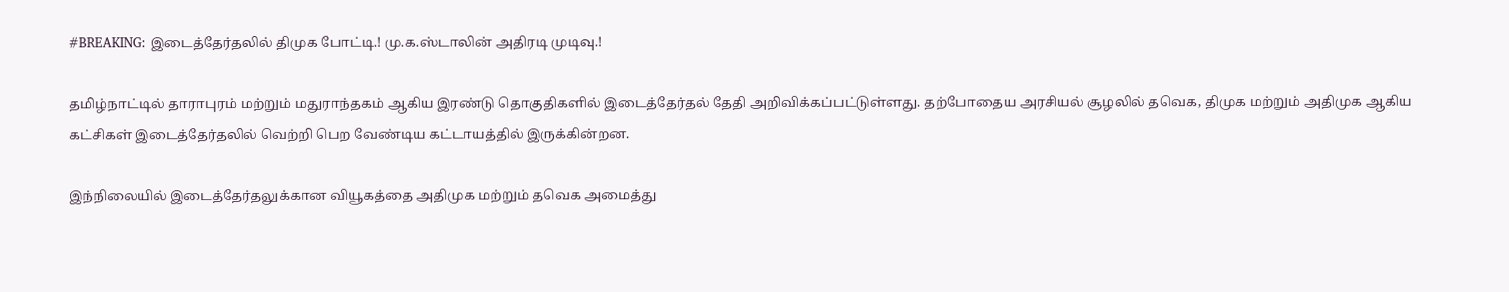#BREAKING: இடைத்தேர்தலில் திமுக போட்டி.! மு.க.ஸ்டாலின் அதிரடி முடிவு.!

தமிழ்நாட்டில் தாராபுரம் மற்றும் மதுராந்தகம் ஆகிய இரண்டு தொகுதிகளில் இடைத்தேர்தல் தேதி அறிவிக்கப்பட்டுள்ளது. தற்போதைய அரசியல் சூழலில் தவெக, திமுக மற்றும் அதிமுக ஆகிய கட்சிகள் இடைத்தேர்தலில் வெற்றி பெற வேண்டிய கட்டாயத்தில் இருக்கின்றன.

இந்நிலையில் இடைத்தேர்தலுக்கான வியூகத்தை அதிமுக மற்றும் தவெக அமைத்து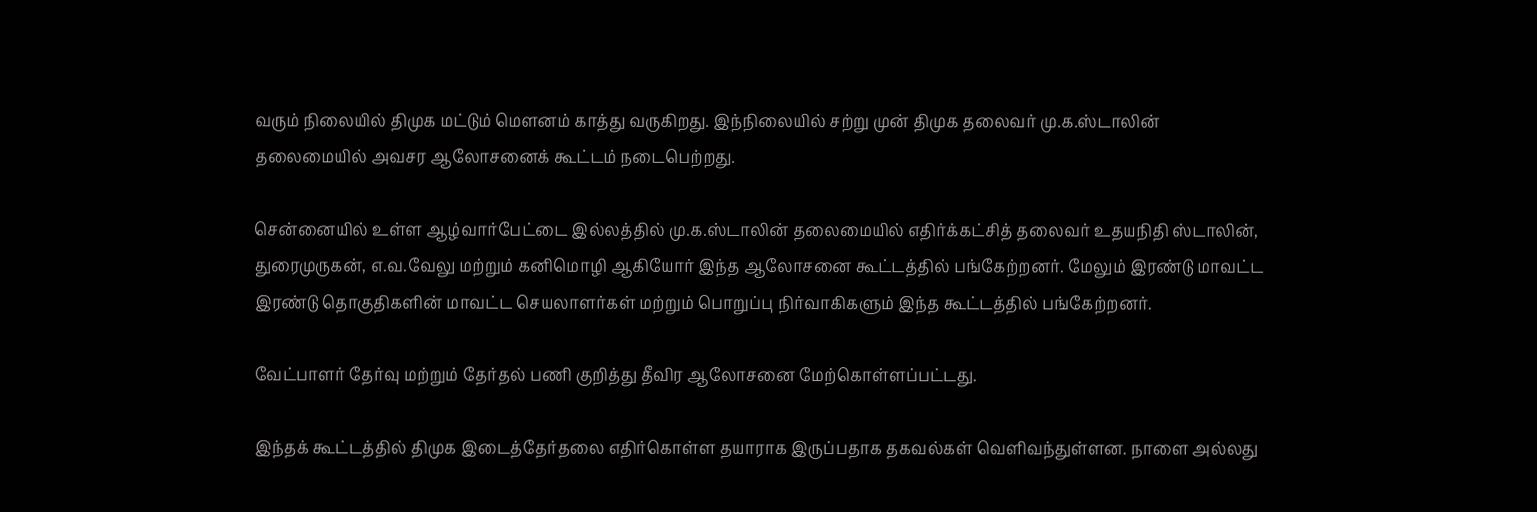வரும் நிலையில் திமுக மட்டும் மௌனம் காத்து வருகிறது. இந்நிலையில் சற்று முன் திமுக தலைவர் மு.க.ஸ்டாலின் தலைமையில் அவசர ஆலோசனைக் கூட்டம் நடைபெற்றது.

சென்னையில் உள்ள ஆழ்வார்பேட்டை இல்லத்தில் மு.க.ஸ்டாலின் தலைமையில் எதிர்க்கட்சித் தலைவர் உதயநிதி ஸ்டாலின், துரைமுருகன், எ.வ.வேலு மற்றும் கனிமொழி ஆகியோர் இந்த ஆலோசனை கூட்டத்தில் பங்கேற்றனர். மேலும் இரண்டு மாவட்ட இரண்டு தொகுதிகளின் மாவட்ட செயலாளர்கள் மற்றும் பொறுப்பு நிர்வாகிகளும் இந்த கூட்டத்தில் பங்கேற்றனர்.

வேட்பாளர் தேர்வு மற்றும் தேர்தல் பணி குறித்து தீவிர ஆலோசனை மேற்கொள்ளப்பட்டது.

இந்தக் கூட்டத்தில் திமுக இடைத்தேர்தலை எதிர்கொள்ள தயாராக இருப்பதாக தகவல்கள் வெளிவந்துள்ளன. நாளை அல்லது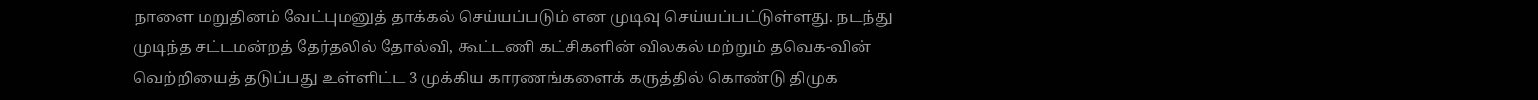நாளை மறுதினம் வேட்புமனுத் தாக்கல் செய்யப்படும் என முடிவு செய்யப்பட்டுள்ளது. நடந்து முடிந்த சட்டமன்றத் தேர்தலில் தோல்வி, கூட்டணி கட்சிகளின் விலகல் மற்றும் தவெக-வின் வெற்றியைத் தடுப்பது உள்ளிட்ட 3 முக்கிய காரணங்களைக் கருத்தில் கொண்டு திமுக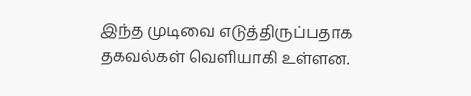இந்த முடிவை எடுத்திருப்பதாக தகவல்கள் வெளியாகி உள்ளன.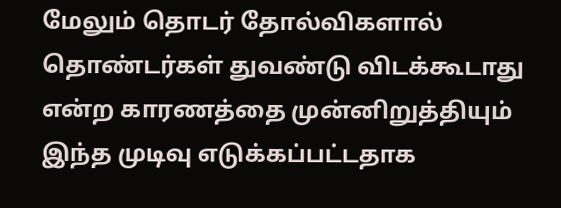மேலும் தொடர் தோல்விகளால் தொண்டர்கள் துவண்டு விடக்கூடாது என்ற காரணத்தை முன்னிறுத்தியும் இந்த முடிவு எடுக்கப்பட்டதாக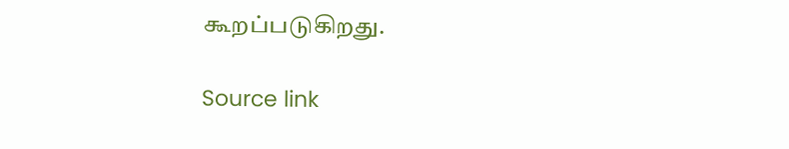கூறப்படுகிறது.

Source link